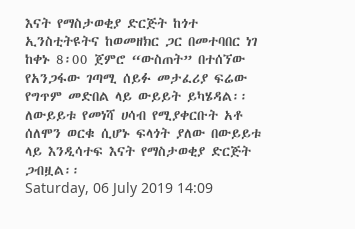እናት የማስታወቂያ ድርጅት ከጎተ ኢንስቲትዩትና ከወመዘክር ጋር በመተባበር ነገ ከቀኑ 8፡00 ጀምሮ “ውስጠት” በተሰኘው የአንጋፋው ገጣሚ ሰይፉ መታፈሪያ ፍሬው የግጥም መድበል ላይ ውይይት ይካሄዳል፡፡ ለውይይቱ የመነሻ ሀሳብ የሚያቀርቡት አቶ ሰለሞን ወርቁ ሲሆኑ ፍላጎት ያለው በውይይቱ ላይ እንዲሳተፍ እናት የማስታወቂያ ድርጅት ጋብዟል፡፡
Saturday, 06 July 2019 14:09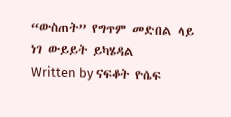“ውስጠት” የግጥም መድበል ላይ ነገ ውይይት ይካሄዳል
Written by ናፍቆት ዮሴፍ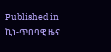Published in
ኪነ-ጥበባዊ ዜና